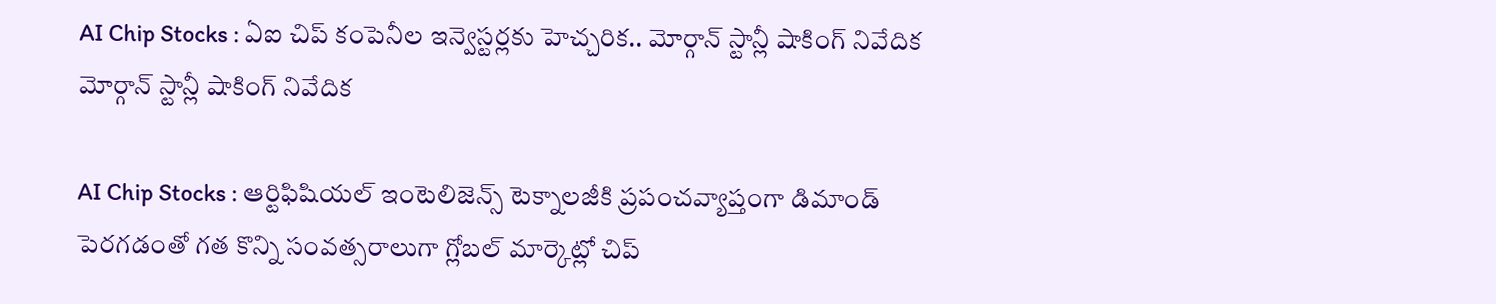AI Chip Stocks : ఏఐ చిప్ కంపెనీల ఇన్వెస్టర్లకు హెచ్చరిక.. మోర్గాన్ స్టాన్లీ షాకింగ్ నివేదిక
మోర్గాన్ స్టాన్లీ షాకింగ్ నివేదిక

AI Chip Stocks : ఆర్టిఫిషియల్ ఇంటెలిజెన్స్ టెక్నాలజీకి ప్రపంచవ్యాప్తంగా డిమాండ్ పెరగడంతో గత కొన్ని సంవత్సరాలుగా గ్లోబల్ మార్కెట్లో చిప్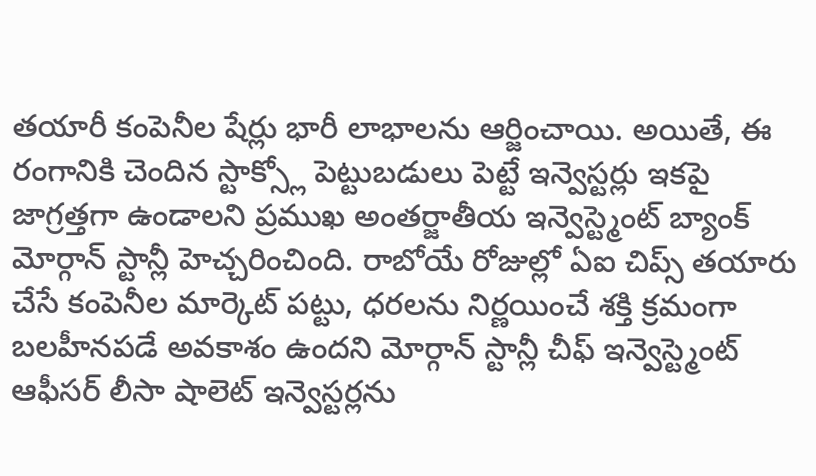తయారీ కంపెనీల షేర్లు భారీ లాభాలను ఆర్జించాయి. అయితే, ఈ రంగానికి చెందిన స్టాక్స్లో పెట్టుబడులు పెట్టే ఇన్వెస్టర్లు ఇకపై జాగ్రత్తగా ఉండాలని ప్రముఖ అంతర్జాతీయ ఇన్వెస్ట్మెంట్ బ్యాంక్ మోర్గాన్ స్టాన్లీ హెచ్చరించింది. రాబోయే రోజుల్లో ఏఐ చిప్స్ తయారు చేసే కంపెనీల మార్కెట్ పట్టు, ధరలను నిర్ణయించే శక్తి క్రమంగా బలహీనపడే అవకాశం ఉందని మోర్గాన్ స్టాన్లీ చీఫ్ ఇన్వెస్ట్మెంట్ ఆఫీసర్ లీసా షాలెట్ ఇన్వెస్టర్లను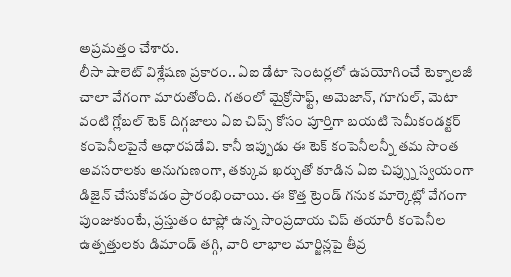అప్రమత్తం చేశారు.
లీసా షాలెట్ విశ్లేషణ ప్రకారం.. ఏఐ డేటా సెంటర్లలో ఉపయోగించే టెక్నాలజీ చాలా వేగంగా మారుతోంది. గతంలో మైక్రోసాఫ్ట్, అమెజాన్, గూగుల్, మెటా వంటి గ్లోబల్ టెక్ దిగ్గజాలు ఏఐ చిప్స్ కోసం పూర్తిగా బయటి సెమీకండక్టర్ కంపెనీలపైనే ఆధారపడేవి. కానీ ఇప్పుడు ఈ టెక్ కంపెనీలన్నీ తమ సొంత అవసరాలకు అనుగుణంగా, తక్కువ ఖర్చుతో కూడిన ఏఐ చిప్స్ను స్వయంగా డిజైన్ చేసుకోవడం ప్రారంభించాయి. ఈ కొత్త ట్రెండ్ గనుక మార్కెట్లో వేగంగా పుంజుకుంటే, ప్రస్తుతం టాప్లో ఉన్న సాంప్రదాయ చిప్ తయారీ కంపెనీల ఉత్పత్తులకు డిమాండ్ తగ్గి, వారి లాభాల మార్జిన్లపై తీవ్ర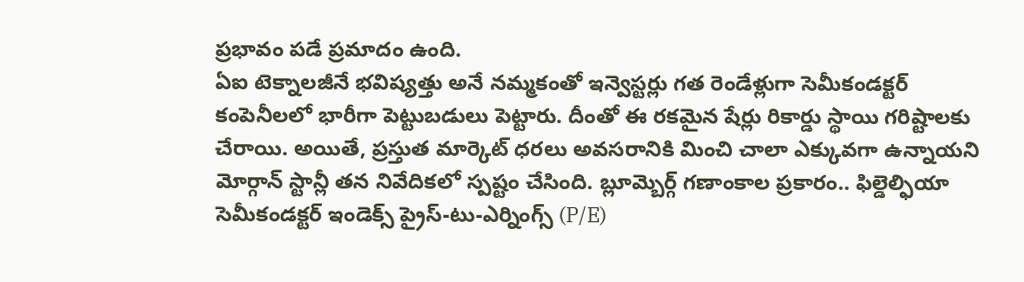ప్రభావం పడే ప్రమాదం ఉంది.
ఏఐ టెక్నాలజీనే భవిష్యత్తు అనే నమ్మకంతో ఇన్వెస్టర్లు గత రెండేళ్లుగా సెమీకండక్టర్ కంపెనీలలో భారీగా పెట్టుబడులు పెట్టారు. దీంతో ఈ రకమైన షేర్లు రికార్డు స్థాయి గరిష్టాలకు చేరాయి. అయితే, ప్రస్తుత మార్కెట్ ధరలు అవసరానికి మించి చాలా ఎక్కువగా ఉన్నాయని మోర్గాన్ స్టాన్లీ తన నివేదికలో స్పష్టం చేసింది. బ్లూమ్బెర్గ్ గణాంకాల ప్రకారం.. ఫిల్డెల్ఫియా సెమీకండక్టర్ ఇండెక్స్ ప్రైస్-టు-ఎర్నింగ్స్ (P/E)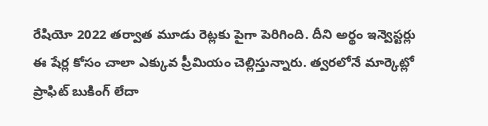రేషియో 2022 తర్వాత మూడు రెట్లకు పైగా పెరిగింది. దీని అర్థం ఇన్వెస్టర్లు ఈ షేర్ల కోసం చాలా ఎక్కువ ప్రీమియం చెల్లిస్తున్నారు. త్వరలోనే మార్కెట్లో ప్రాఫిట్ బుకింగ్ లేదా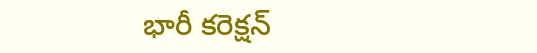భారీ కరెక్షన్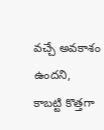వచ్చే అవకాశం ఉందని, కాబట్టి కొత్తగా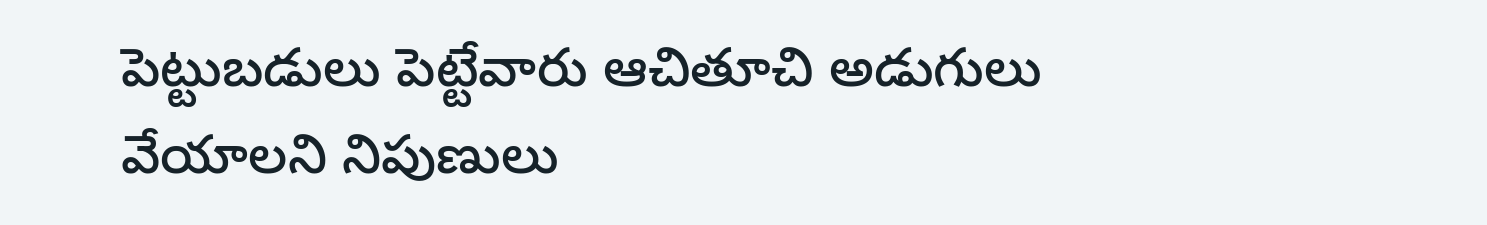పెట్టుబడులు పెట్టేవారు ఆచితూచి అడుగులు వేయాలని నిపుణులు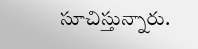సూచిస్తున్నారు.